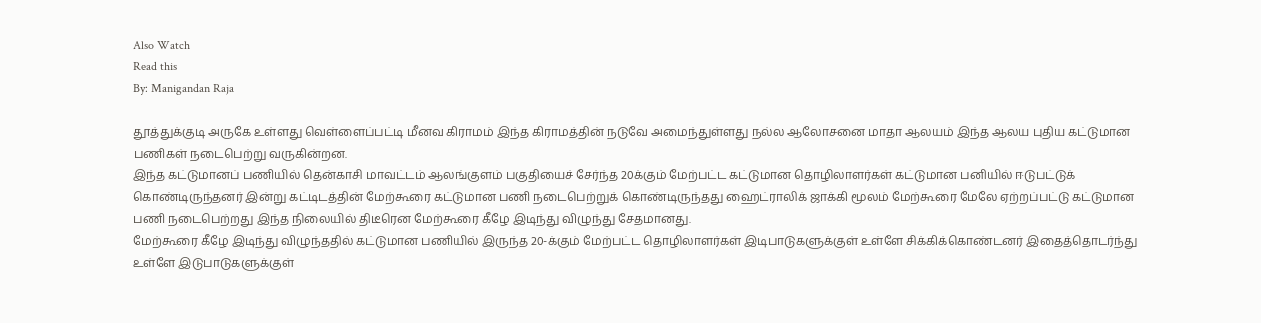Also Watch
Read this
By: Manigandan Raja

தூத்துக்குடி அருகே உள்ளது வெள்ளைப்பட்டி மீனவ கிராமம் இந்த கிராமத்தின் நடுவே அமைந்துள்ளது நல்ல ஆலோசனை மாதா ஆலயம் இந்த ஆலய புதிய கட்டுமான பணிகள் நடைபெற்று வருகின்றன.
இந்த கட்டுமானப் பணியில் தென்காசி மாவட்டம் ஆலங்குளம் பகுதியைச் சேர்ந்த 20க்கும் மேற்பட்ட கட்டுமான தொழிலாளர்கள் கட்டுமான பனியில் ஈடுபட்டுக் கொண்டிருந்தனர் இன்று கட்டிடத்தின் மேற்கூரை கட்டுமான பணி நடைபெற்றுக் கொண்டிருந்தது ஹைட்ராலிக் ஜாக்கி மூலம் மேற்கூரை மேலே ஏற்றப்பட்டு கட்டுமான பணி நடைபெற்றது இந்த நிலையில் திடீரென மேற்கூரை கீழே இடிந்து விழுந்து சேதமானது.
மேற்கூரை கீழே இடிந்து விழுந்ததில் கட்டுமான பணியில் இருந்த 20-க்கும் மேற்பட்ட தொழிலாளர்கள் இடிபாடுகளுக்குள் உள்ளே சிக்கிக்கொண்டனர் இதைத்தொடர்ந்து உள்ளே இடுபாடுகளுக்குள்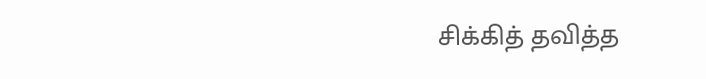சிக்கித் தவித்த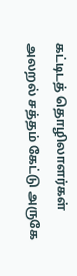கட்டிடத் தொழிலாளர்கள் அலறல் சத்தம் கேட்டு அருகே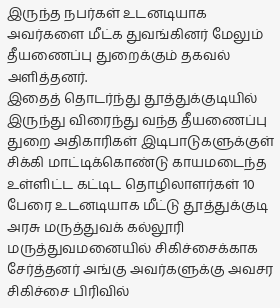இருந்த நபர்கள் உடனடியாக அவர்களை மீட்க துவங்கினர் மேலும் தீயணைப்பு துறைக்கும் தகவல் அளித்தனர்.
இதைத் தொடர்ந்து தூத்துக்குடியில் இருந்து விரைந்து வந்த தீயணைப்பு துறை அதிகாரிகள் இடிபாடுகளுக்குள் சிக்கி மாட்டிக்கொண்டு காயமடைந்த
உள்ளிட்ட கட்டிட தொழிலாளர்கள் 10 பேரை உடனடியாக மீட்டு தூத்துக்குடி அரசு மருத்துவக் கல்லூரி மருத்துவமனையில் சிகிச்சைக்காக சேர்த்தனர் அங்கு அவர்களுக்கு அவசர சிகிச்சை பிரிவில்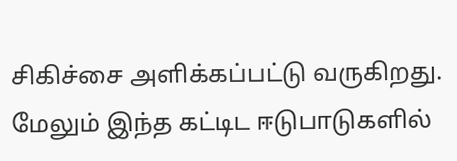சிகிச்சை அளிக்கப்பட்டு வருகிறது.
மேலும் இந்த கட்டிட ஈடுபாடுகளில்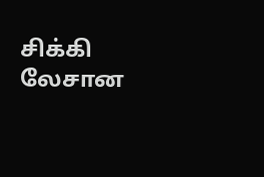சிக்கி லேசான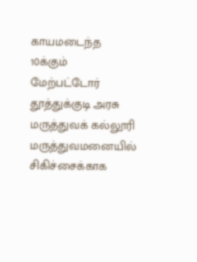காயமடைந்த 10க்கும் மேற்பட்டோர் தூத்துக்குடி அரசு மருத்துவக் கல்லூரி மருத்துவமனையில் சிகிச்சைக்காக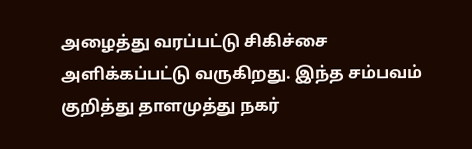அழைத்து வரப்பட்டு சிகிச்சை அளிக்கப்பட்டு வருகிறது. இந்த சம்பவம் குறித்து தாளமுத்து நகர்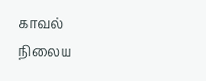காவல் நிலைய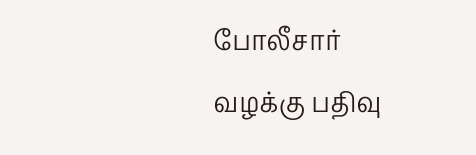போலீசார் வழக்கு பதிவு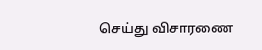செய்து விசாரணை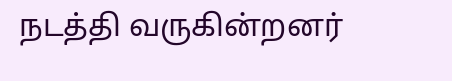நடத்தி வருகின்றனர்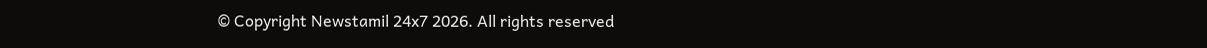© Copyright Newstamil 24x7 2026. All rights reserved